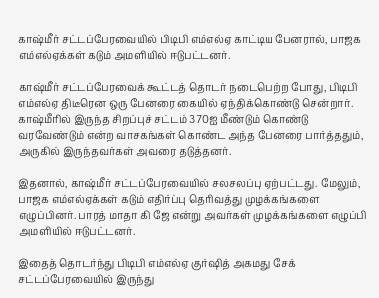காஷ்மீர் சட்டப்பேரவையில் பிடிபி எம்எல்ஏ காட்டிய பேனரால், பாஜக எம்எல்ஏக்கள் கடும் அமளியில் ஈடுபட்டனர்.

காஷ்மீர் சட்டப்பேரவைக் கூட்டத் தொடர் நடைபெற்ற போது, பிடிபி எம்எல்ஏ திடீரென ஒரு பேனரை கையில் ஏந்திக்கொண்டு சென்றார். காஷ்மீரில் இருந்த சிறப்புச் சட்டம் 370ஐ மீண்டும் கொண்டு வரவேண்டும் என்ற வாசகங்கள் கொண்ட அந்த பேனரை பார்த்த‍தும், அருகில் இருந்தவர்கள் அவரை தடுத்தனர்.

இதனால், காஷ்மீர் சட்டப்பேரவையில் சலசலப்பு ஏற்பட்டது. மேலும், பாஜக எம்எல்ஏக்கள் கடும் எதிர்ப்பு தெரிவத்து முழக்கங்களை எழுப்பினர். பாரத் மாதா கி ஜே என்று அவர்கள் முழக்கங்களை எழுப்பி அமளியில் ஈடுபட்டனர்.

இதைத் தொடர்ந்து பிடிபி எம்எல்ஏ குர்ஷித் அகமது சேக் சட்டப்பேரவையில் இருந்து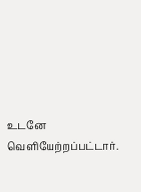உடனே வெளியேற்றப்பட்டார்.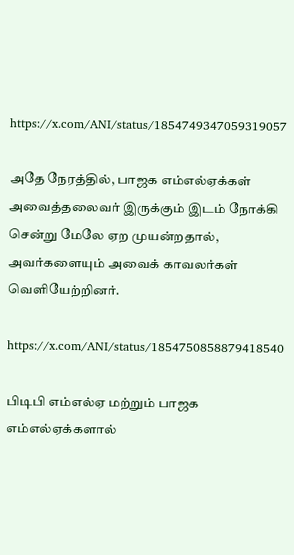https://x.com/ANI/status/1854749347059319057

அதே நேரத்தில், பாஜக எம்எல்ஏக்கள் அவைத்தலைவர் இருக்கும் இடம் நோக்கி சென்று மேலே ஏற முயன்றதால், அவர்களையும் அவைக் காவலர்கள் வெளியேற்றினர்.

https://x.com/ANI/status/1854750858879418540

பிடிபி எம்எல்ஏ மற்றும் பாஜக எம்எல்ஏக்களால்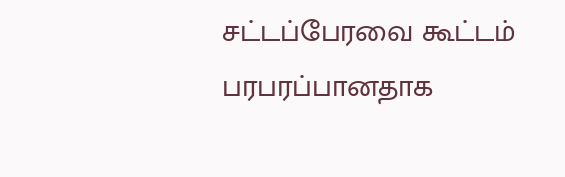சட்டப்பேரவை கூட்டம் பரப‍ரப்பானதாக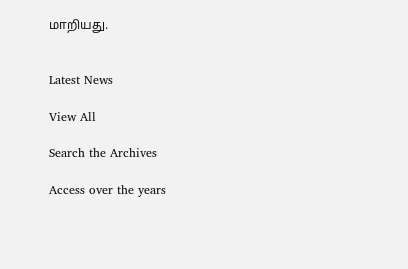மாறியது.


Latest News

View All

Search the Archives

Access over the years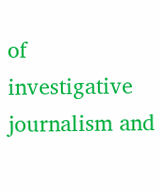of investigative journalism and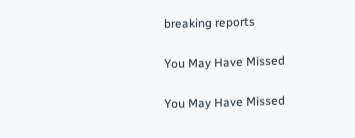breaking reports

You May Have Missed

You May Have Missed